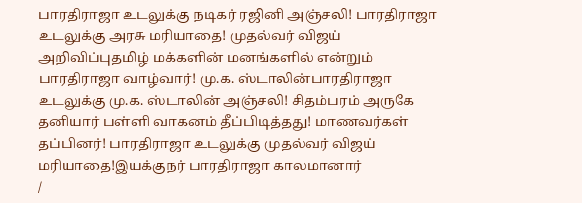பாரதிராஜா உடலுக்கு நடிகர் ரஜினி அஞ்சலி! பாரதிராஜா உடலுக்கு அரசு மரியாதை! முதல்வர் விஜய் அறிவிப்புதமிழ் மக்களின் மனங்களில் என்றும் பாரதிராஜா வாழ்வார்! மு.க. ஸ்டாலின்பாரதிராஜா உடலுக்கு மு.க. ஸ்டாலின் அஞ்சலி! சிதம்பரம் அருகே தனியார் பள்ளி வாகனம் தீப்பிடித்தது! மாணவர்கள் தப்பினர்! பாரதிராஜா உடலுக்கு முதல்வர் விஜய் மரியாதை!இயக்குநர் பாரதிராஜா காலமானார்
/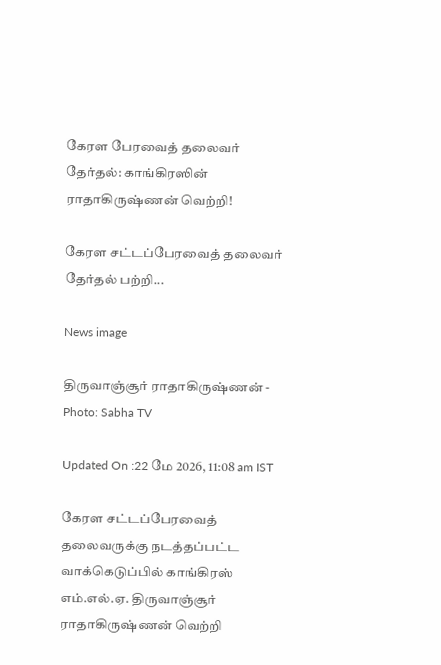கேரள பேரவைத் தலைவர் தேர்தல்: காங்கிரஸின் ராதாகிருஷ்ணன் வெற்றி!

கேரள சட்டப்பேரவைத் தலைவர் தேர்தல் பற்றி...

News image

திருவாஞ்சூர் ராதாகிருஷ்ணன் - Photo: Sabha TV

Updated On :22 மே 2026, 11:08 am IST

கேரள சட்டப்பேரவைத் தலைவருக்கு நடத்தப்பட்ட வாக்கெடுப்பில் காங்கிரஸ் எம்.எல்.ஏ. திருவாஞ்சூர் ராதாகிருஷ்ணன் வெற்றி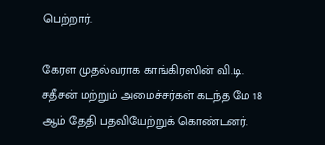பெற்றார்.

கேரள முதல்வராக காங்கிரஸின் வி.டி. சதீசன் மற்றும் அமைச்சர்கள் கடந்த மே 18 ஆம் தேதி பதவியேற்றுக் கொண்டனர்.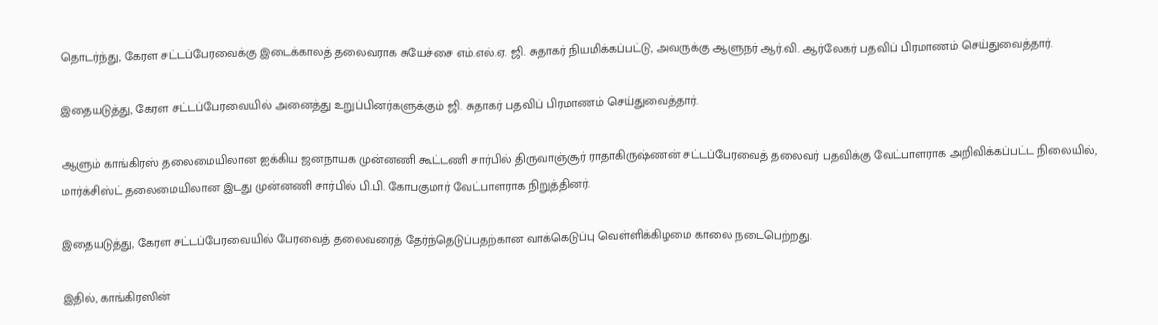தொடர்ந்து, கேரள சட்டப்பேரவைக்கு இடைக்காலத் தலைவராக சுயேச்சை எம்.எல்.ஏ. ஜி. சுதாகர் நியமிக்கப்பட்டு, அவருக்கு ஆளுநர் ஆர்.வி. ஆர்லேகர் பதவிப் பிரமாணம் செய்துவைத்தார்.

இதையடுத்து, கேரள சட்டப்பேரவையில் அனைத்து உறுப்பினர்களுக்கும் ஜி. சுதாகர் பதவிப் பிரமாணம் செய்துவைத்தார்.

ஆளும் காங்கிரஸ் தலைமையிலான ஐக்கிய ஜனநாயக முன்னணி கூட்டணி சார்பில் திருவாஞ்சூர் ராதாகிருஷ்ணன் சட்டப்பேரவைத் தலைவர் பதவிக்கு வேட்பாளராக அறிவிக்கப்பட்ட நிலையில், மார்க்சிஸ்ட் தலைமையிலான இடது முன்னணி சார்பில் பி.பி. கோபகுமார் வேட்பாளராக நிறுத்தினர்.

இதையடுத்து, கேரள சட்டப்பேரவையில் பேரவைத் தலைவரைத் தேர்ந்தெடுப்பதற்கான வாக்கெடுப்பு வெள்ளிக்கிழமை காலை நடைபெற்றது.

இதில், காங்கிரஸின்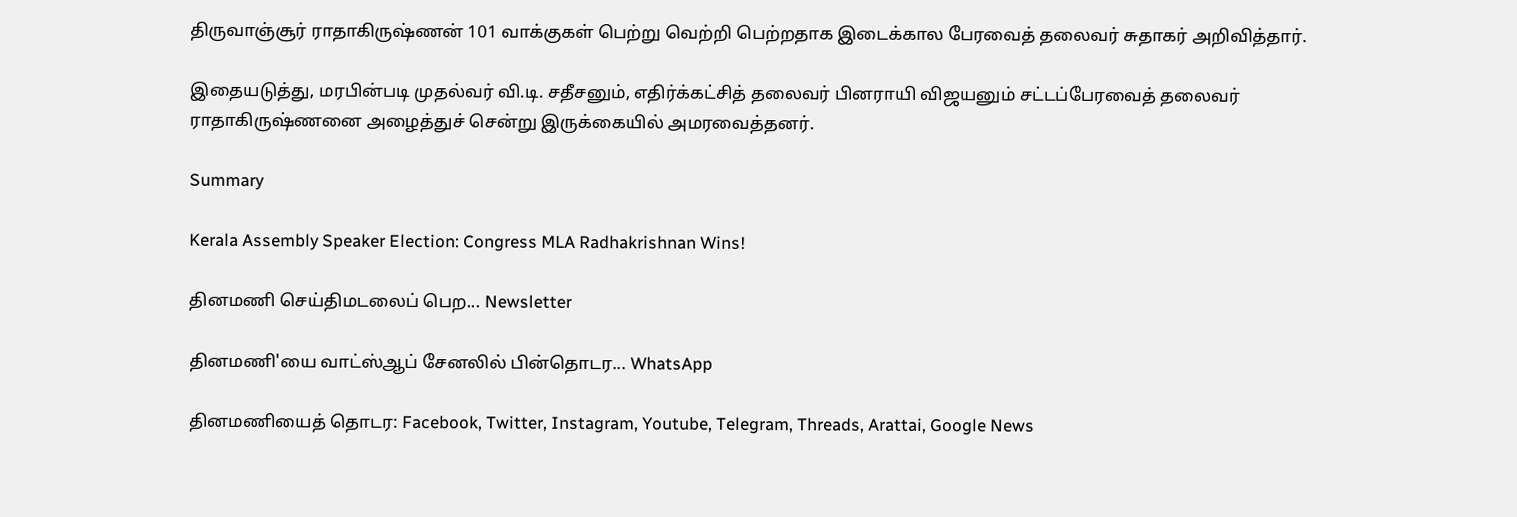திருவாஞ்சூர் ராதாகிருஷ்ணன் 101 வாக்குகள் பெற்று வெற்றி பெற்றதாக இடைக்கால பேரவைத் தலைவர் சுதாகர் அறிவித்தார்.

இதையடுத்து, மரபின்படி முதல்வர் வி.டி. சதீசனும், எதிர்க்கட்சித் தலைவர் பினராயி விஜயனும் சட்டப்பேரவைத் தலைவர் ராதாகிருஷ்ணனை அழைத்துச் சென்று இருக்கையில் அமரவைத்தனர்.

Summary

Kerala Assembly Speaker Election: Congress MLA Radhakrishnan Wins!

தினமணி செய்திமடலைப் பெற... Newsletter

தினமணி'யை வாட்ஸ்ஆப் சேனலில் பின்தொடர... WhatsApp

தினமணியைத் தொடர: Facebook, Twitter, Instagram, Youtube, Telegram, Threads, Arattai, Google News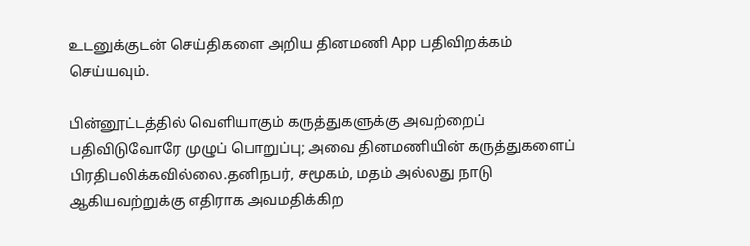உடனுக்குடன் செய்திகளை அறிய தினமணி App பதிவிறக்கம் செய்யவும்.

பின்னூட்டத்தில் வெளியாகும் கருத்துகளுக்கு அவற்றைப் பதிவிடுவோரே முழுப் பொறுப்பு; அவை தினமணியின் கருத்துகளைப் பிரதிபலிக்கவில்லை.தனிநபர், சமூகம், மதம் அல்லது நாடு ஆகியவற்றுக்கு எதிராக அவமதிக்கிற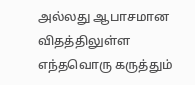அல்லது ஆபாசமான விதத்திலுள்ள எந்தவொரு கருத்தும்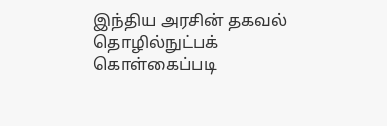இந்திய அரசின் தகவல் தொழில்நுட்பக் கொள்கைப்படி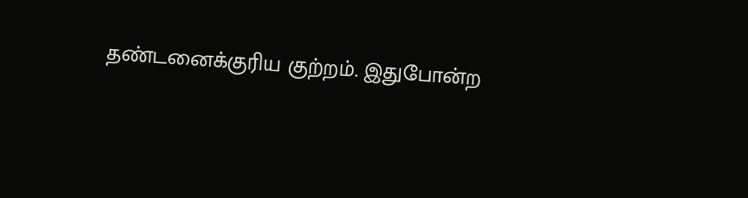தண்டனைக்குரிய குற்றம். இதுபோன்ற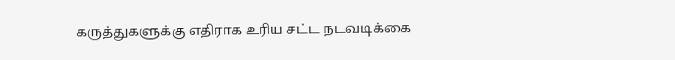கருத்துகளுக்கு எதிராக உரிய சட்ட நடவடிக்கை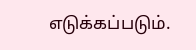எடுக்கப்படும்.